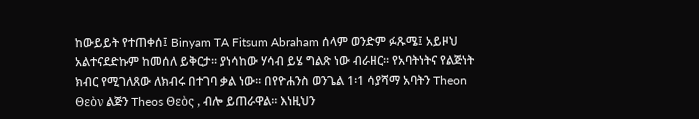ከውይይት የተጠቀሰ፤ Binyam TA Fitsum Abraham ሰላም ወንድም ፉጹሜ፤ አይዞህ አልተናደድኩም ከመሰለ ይቅርታ። ያነሳከው ሃሳብ ይሄ ግልጽ ነው ብራዘር። የአባትነትና የልጅነት ክብር የሚገለጸው ለክብሩ በተገባ ቃል ነው። በየዮሐንስ ወንጌል 1፡1 ሳያሻማ አባትን Theon Θεὸν ልጅን Theos Θεὸς , ብሎ ይጠራዋል። እነዚህን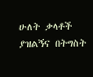ሁለት ቃላቶች ያዝልኝና በትግስት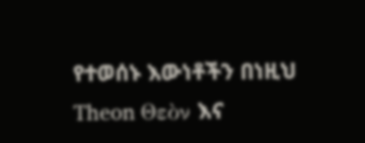የተወሰኑ እውነቶችን በነዚህ Theon Θεὸν እና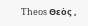Theos Θεὸς ,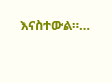እናስተውል።…